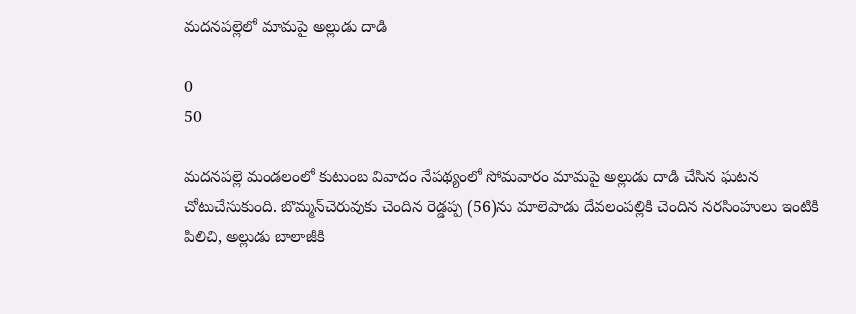మదనపల్లెలో మామపై అల్లుడు దాడి

0
50

మదనపల్లె మండలంలో కుటుంబ వివాదం నేపథ్యంలో సోమవారం మామపై అల్లుడు దాడి చేసిన ఘటన చోటుచేసుకుంది. బొమ్మన్‌చెరువుకు చెందిన రెడ్డప్ప (56)ను మాలెపాడు దేవలంపల్లికి చెందిన నరసింహులు ఇంటికి పిలిచి, అల్లుడు బాలాజీకి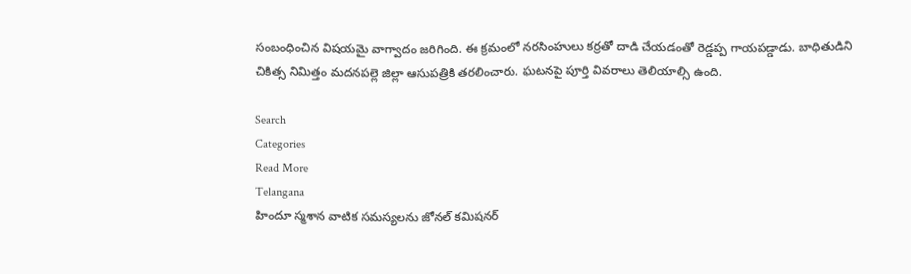సంబంధించిన విషయమై వాగ్వాదం జరిగింది. ఈ క్రమంలో నరసింహులు కర్రతో దాడి చేయడంతో రెడ్డప్ప గాయపడ్డాడు. బాధితుడిని చికిత్స నిమిత్తం మదనపల్లె జిల్లా ఆసుపత్రికి తరలించారు. ఘటనపై పూర్తి వివరాలు తెలియాల్సి ఉంది.

Search
Categories
Read More
Telangana
హిందూ స్మశాన వాటిక సమస్యలను జోనల్ కమిషనర్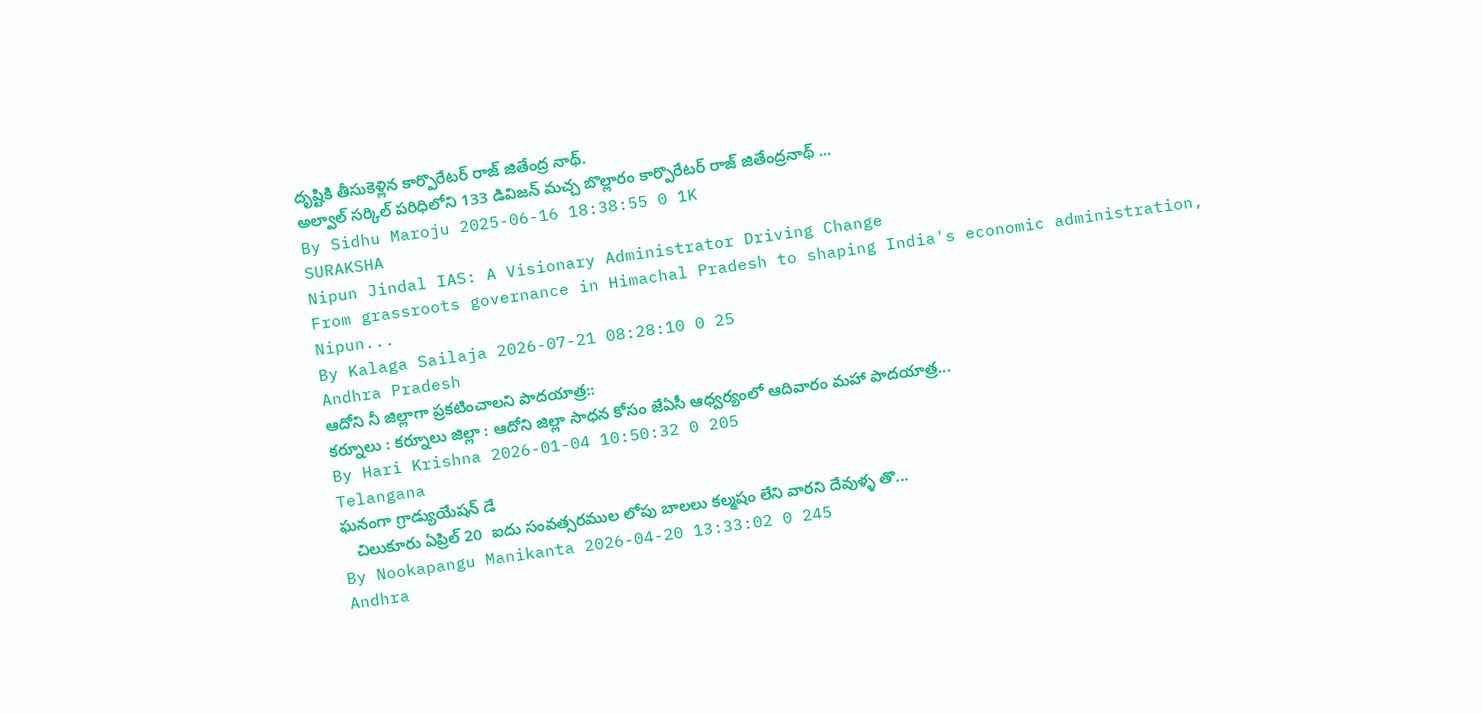దృష్టికి తీసుకెళ్లిన కార్పొరేటర్ రాజ్ జితేంద్ర నాథ్.
అల్వాల్ సర్కిల్ పరిధిలోని 133 డివిజన్ మచ్చ బొల్లారం కార్పొరేటర్ రాజ్ జితేంద్రనాథ్ ...
By Sidhu Maroju 2025-06-16 18:38:55 0 1K
SURAKSHA
Nipun Jindal IAS: A Visionary Administrator Driving Change
From grassroots governance in Himachal Pradesh to shaping India's economic administration, Nipun...
By Kalaga Sailaja 2026-07-21 08:28:10 0 25
Andhra Pradesh
ఆదోని నీ జిల్లాగా ప్రకటించాలని పాదయాత్ర::
కర్నూలు : కర్నూలు జిల్లా : ఆదోని జిల్లా సాధన కోసం జేఏసీ ఆధ్వర్యంలో ఆదివారం మహా పాదయాత్ర...
By Hari Krishna 2026-01-04 10:50:32 0 205
Telangana
ఘనంగా గ్రాడ్యుయేషన్ డే
   చిలుకూరు ఏప్రిల్ 20  ఐదు సంవత్సరముల లోపు బాలలు కల్మషం లేని వారని దేవుళ్ళ తొ...
By Nookapangu Manikanta 2026-04-20 13:33:02 0 245
Andhra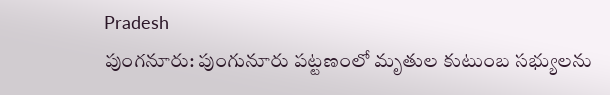Pradesh
పుంగనూరు: పుంగునూరు పట్టణంలో మృతుల కుటుంబ సభ్యులను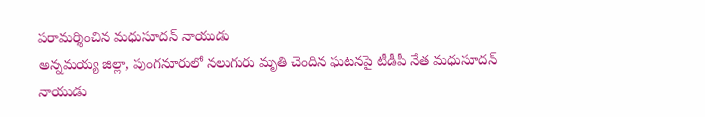పరామర్శించిన మధుసూదన్ నాయుడు
అన్నమయ్య జిల్లా, పుంగనూరులో నలుగురు మృతి చెందిన ఘటనపై టీడీపీ నేత మధుసూదన్ నాయుడు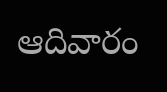ఆదివారం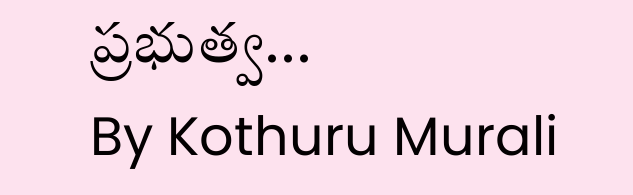ప్రభుత్వ...
By Kothuru Murali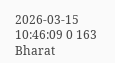2026-03-15 10:46:09 0 163
Bharat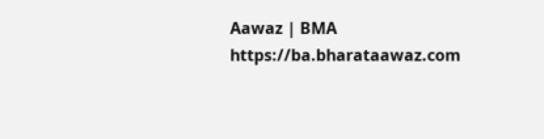Aawaz | BMA https://ba.bharataawaz.com